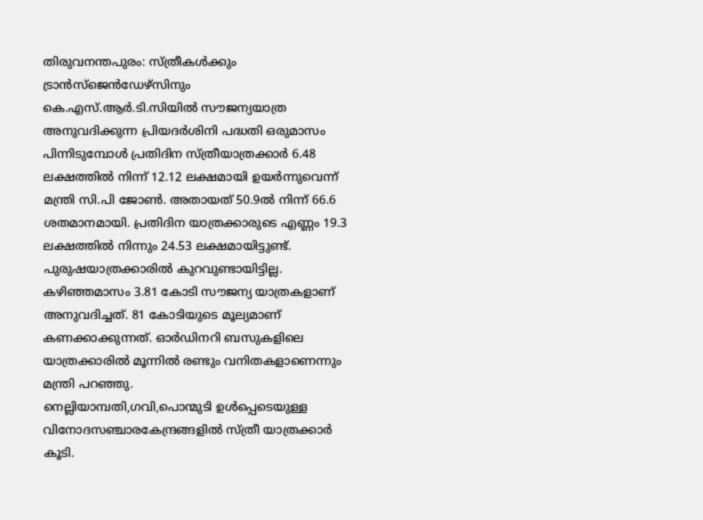തിരുവനന്തപുരം: സ്ത്രീകൾക്കും ട്രാൻസ്ജെൻഡേഴ്സിനും കെ.എസ്.ആർ.ടി.സിയിൽ സൗജന്യയാത്ര അനുവദിക്കുന്ന പ്രിയദർശിനി പദ്ധതി ഒരുമാസം പിന്നിടുമ്പോൾ പ്രതിദിന സ്ത്രീയാത്രക്കാർ 6.48 ലക്ഷത്തിൽ നിന്ന് 12.12 ലക്ഷമായി ഉയർന്നുവെന്ന് മന്ത്രി സി.പി ജോൺ. അതായത് 50.9ൽ നിന്ന് 66.6 ശതമാനമായി. പ്രതിദിന യാത്രക്കാരുടെ എണ്ണം 19.3 ലക്ഷത്തിൽ നിന്നും 24.53 ലക്ഷമായിട്ടുണ്ട്. പുരുഷയാത്രക്കാരിൽ കുറവുണ്ടായിട്ടില്ല. കഴിഞ്ഞമാസം 3.81 കോടി സൗജന്യ യാത്രകളാണ് അനുവദിച്ചത്. 81 കോടിയുടെ മൂല്യമാണ് കണക്കാക്കുന്നത്. ഓർഡിനറി ബസുകളിലെ യാത്രക്കാരിൽ മൂന്നിൽ രണ്ടും വനിതകളാണെന്നും മന്ത്രി പറഞ്ഞു.
നെല്ലിയാമ്പതി,ഗവി,പൊന്മുടി ഉൾപ്പെടെയുള്ള വിനോദസഞ്ചാരകേന്ദ്രങ്ങളിൽ സ്ത്രീ യാത്രക്കാർ കൂടി.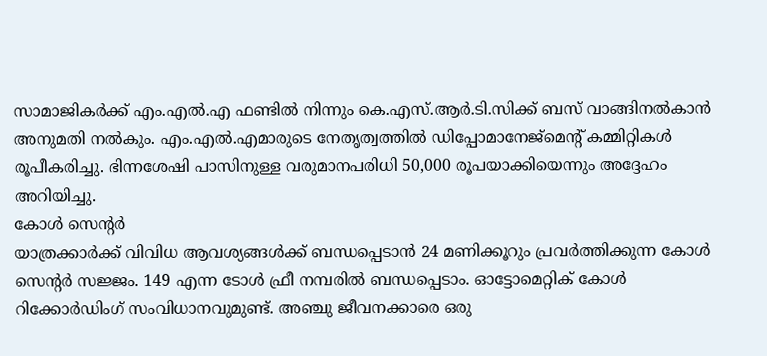സാമാജികർക്ക് എം.എൽ.എ ഫണ്ടിൽ നിന്നും കെ.എസ്.ആർ.ടി.സിക്ക് ബസ് വാങ്ങിനൽകാൻ അനുമതി നൽകും. എം.എൽ.എമാരുടെ നേതൃത്വത്തിൽ ഡിപ്പോമാനേജ്മെന്റ് കമ്മിറ്റികൾ രൂപീകരിച്ചു. ഭിന്നശേഷി പാസിനുള്ള വരുമാനപരിധി 50,000 രൂപയാക്കിയെന്നും അദ്ദേഹം അറിയിച്ചു.
കോൾ സെന്റർ
യാത്രക്കാർക്ക് വിവിധ ആവശ്യങ്ങൾക്ക് ബന്ധപ്പെടാൻ 24 മണിക്കൂറും പ്രവർത്തിക്കുന്ന കോൾ സെന്റർ സജ്ജം. 149 എന്ന ടോൾ ഫ്രീ നമ്പരിൽ ബന്ധപ്പെടാം. ഓട്ടോമെറ്റിക് കോൾ റിക്കോർഡിംഗ് സംവിധാനവുമുണ്ട്. അഞ്ചു ജീവനക്കാരെ ഒരു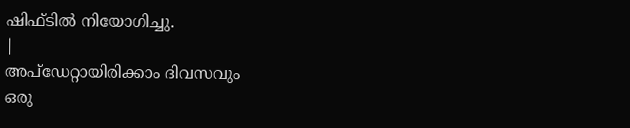ഷിഫ്ടിൽ നിയോഗിച്ചു.
|
അപ്ഡേറ്റായിരിക്കാം ദിവസവും
ഒരു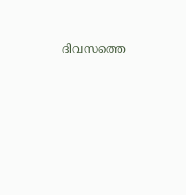ദിവസത്തെ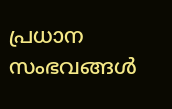പ്രധാന സംഭവങ്ങൾ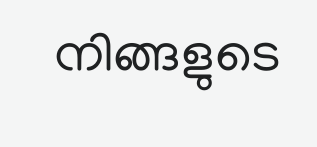നിങ്ങളുടെ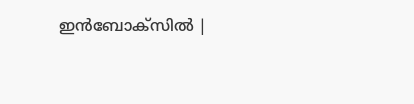ഇൻബോക്സിൽ |